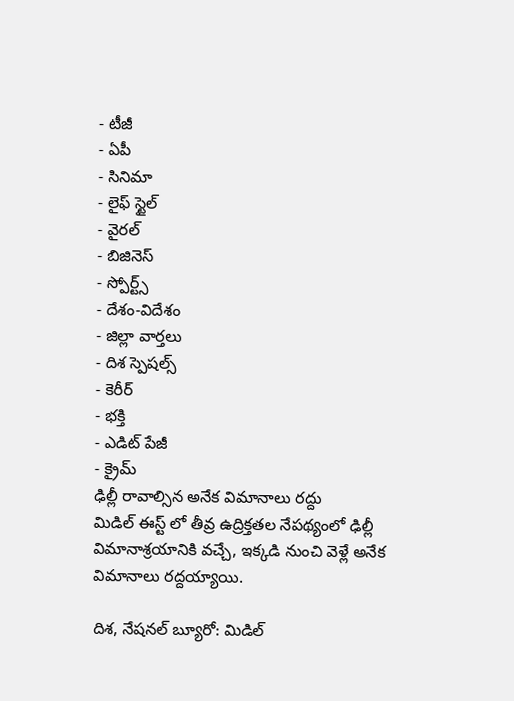- టీజీ
- ఏపీ
- సినిమా
- లైఫ్ స్టైల్
- వైరల్
- బిజినెస్
- స్పోర్ట్స్
- దేశం-విదేశం
- జిల్లా వార్తలు
- దిశ స్పెషల్స్
- కెరీర్
- భక్తి
- ఎడిట్ పేజీ
- క్రైమ్
ఢిల్లీ రావాల్సిన అనేక విమానాలు రద్దు
మిడిల్ ఈస్ట్ లో తీవ్ర ఉద్రిక్తతల నేపథ్యంలో ఢిల్లీ విమానాశ్రయానికి వచ్చే, ఇక్కడి నుంచి వెళ్లే అనేక విమానాలు రద్దయ్యాయి.

దిశ, నేషనల్ బ్యూరో: మిడిల్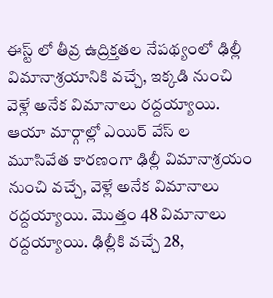ఈస్ట్ లో తీవ్ర ఉద్రిక్తతల నేపథ్యంలో ఢిల్లీ విమానాశ్రయానికి వచ్చే, ఇక్కడి నుంచి వెళ్లే అనేక విమానాలు రద్దయ్యాయి. ఆయా మార్గాల్లో ఎయిర్ వేస్ ల మూసివేత కారణంగా ఢిల్లీ విమానాశ్రయం నుంచి వచ్చే, వెళ్లే అనేక విమానాలు రద్దయ్యాయి. మొత్తం 48 విమానాలు రద్దయ్యాయి. ఢిల్లీకి వచ్చే 28,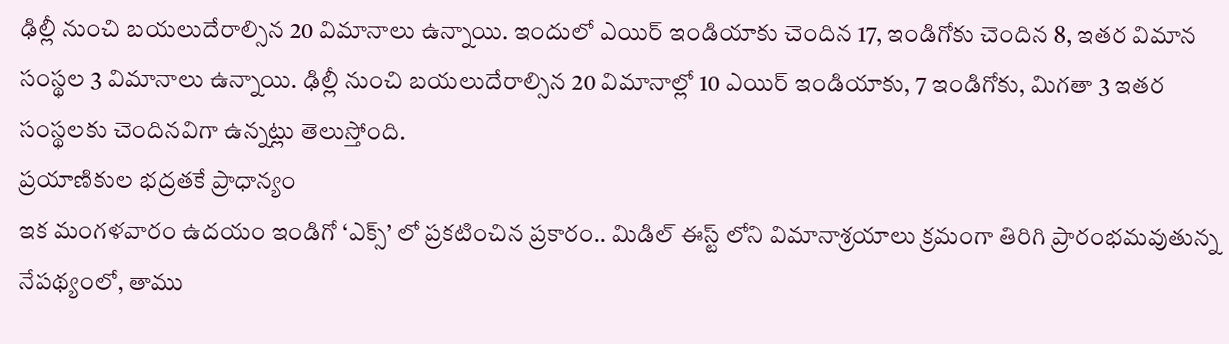ఢిల్లీ నుంచి బయలుదేరాల్సిన 20 విమానాలు ఉన్నాయి. ఇందులో ఎయిర్ ఇండియాకు చెందిన 17, ఇండిగోకు చెందిన 8, ఇతర విమాన సంస్థల 3 విమానాలు ఉన్నాయి. ఢిల్లీ నుంచి బయలుదేరాల్సిన 20 విమానాల్లో 10 ఎయిర్ ఇండియాకు, 7 ఇండిగోకు, మిగతా 3 ఇతర సంస్థలకు చెందినవిగా ఉన్నట్లు తెలుస్తోంది.
ప్రయాణికుల భద్రతకే ప్రాధాన్యం
ఇక మంగళవారం ఉదయం ఇండిగో ‘ఎక్స్’ లో ప్రకటించిన ప్రకారం.. మిడిల్ ఈస్ట్ లోని విమానాశ్రయాలు క్రమంగా తిరిగి ప్రారంభమవుతున్న నేపథ్యంలో, తాము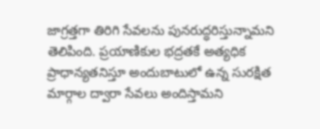జాగ్రత్తగా తిరిగి సేవలను పునరుద్ధరిస్తున్నామని తెలిపింది. ప్రయాణికుల భద్రతకే అత్యధిక ప్రాధాన్యతనిస్తూ అందుబాటులో ఉన్న సురక్షిత మార్గాల ద్వారా సేవలు అందిస్తామని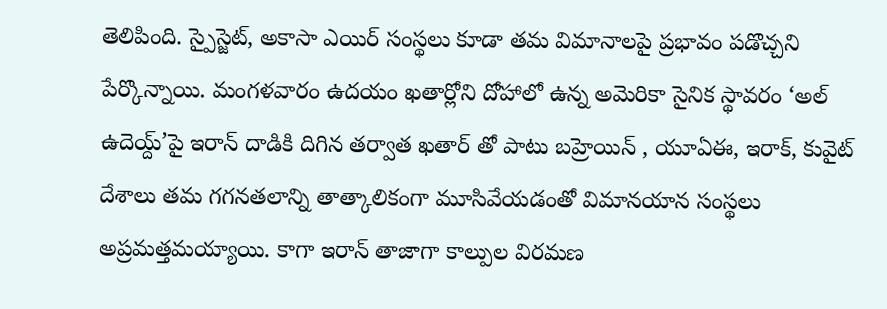తెలిపింది. స్పైస్జెట్, అకాసా ఎయిర్ సంస్థలు కూడా తమ విమానాలపై ప్రభావం పడొచ్చని పేర్కొన్నాయి. మంగళవారం ఉదయం ఖతార్లోని దోహాలో ఉన్న అమెరికా సైనిక స్థావరం ‘అల్ ఉదెయ్ద్’పై ఇరాన్ దాడికి దిగిన తర్వాత ఖతార్ తో పాటు బహ్రెయిన్ , యూఏఈ, ఇరాక్, కువైట్ దేశాలు తమ గగనతలాన్ని తాత్కాలికంగా మూసివేయడంతో విమానయాన సంస్థలు అప్రమత్తమయ్యాయి. కాగా ఇరాన్ తాజాగా కాల్పుల విరమణ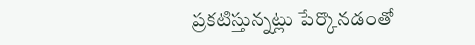ప్రకటిస్తున్నట్లు పేర్కొనడంతో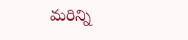మరిన్ని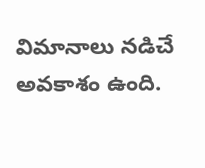విమానాలు నడిచే అవకాశం ఉంది.